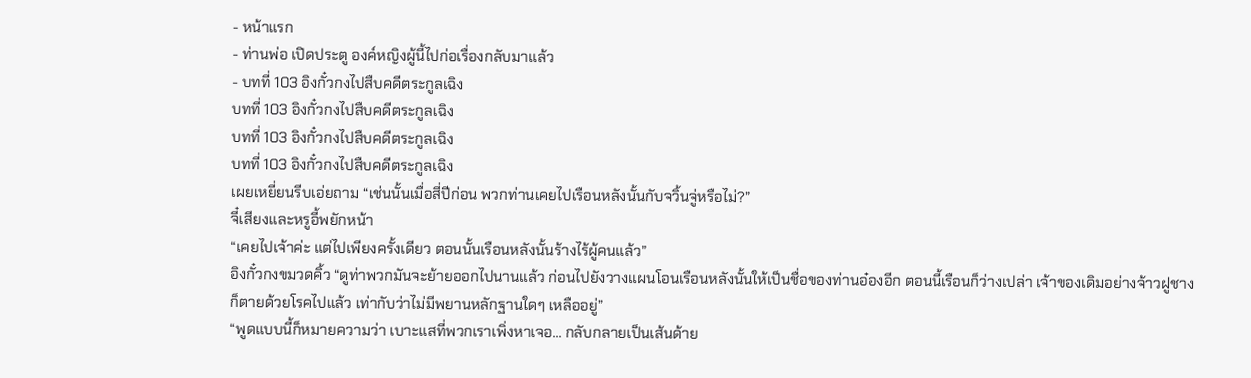- หน้าแรก
- ท่านพ่อ เปิดประตู องค์หญิงผู้นี้ไปก่อเรื่องกลับมาแล้ว
- บทที่ 103 อิงกั๋วกงไปสืบคดีตระกูลเฉิง
บทที่ 103 อิงกั๋วกงไปสืบคดีตระกูลเฉิง
บทที่ 103 อิงกั๋วกงไปสืบคดีตระกูลเฉิง
บทที่ 103 อิงกั๋วกงไปสืบคดีตระกูลเฉิง
เผยเหยี่ยนรีบเอ่ยถาม “เช่นนั้นเมื่อสี่ปีก่อน พวกท่านเคยไปเรือนหลังนั้นกับจวิ้นจู่หรือไม่?”
จี๋เสียงและหรูอี้พยักหน้า
“เคยไปเจ้าค่ะ แต่ไปเพียงครั้งเดียว ตอนนั้นเรือนหลังนั้นร้างไร้ผู้คนแล้ว”
อิงกั๋วกงขมวดคิ้ว “ดูท่าพวกมันจะย้ายออกไปนานแล้ว ก่อนไปยังวางแผนโอนเรือนหลังนั้นให้เป็นชื่อของท่านอ๋องอีก ตอนนี้เรือนก็ว่างเปล่า เจ้าของเดิมอย่างจ้าวฝูชางก็ตายด้วยโรคไปแล้ว เท่ากับว่าไม่มีพยานหลักฐานใดๆ เหลืออยู่”
“พูดแบบนี้ก็หมายความว่า เบาะแสที่พวกเราเพิ่งหาเจอ... กลับกลายเป็นเส้นด้าย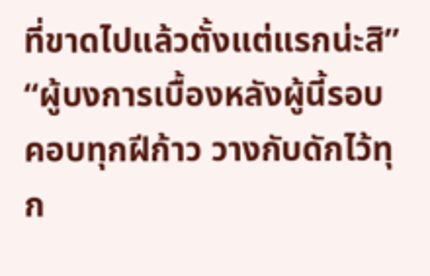ที่ขาดไปแล้วตั้งแต่แรกน่ะสิ”
“ผู้บงการเบื้องหลังผู้นี้รอบคอบทุกฝีก้าว วางกับดักไว้ทุก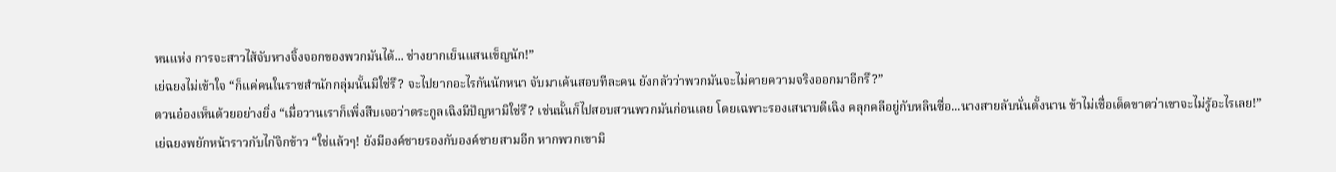หนแห่ง การจะสาวไส้จับหางจิ้งจอกของพวกมันได้... ช่างยากเย็นแสนเข็ญนัก!”
เย่ฉยงไม่เข้าใจ “ก็แค่คนในราชสำนักกลุ่มนั้นมิใช่รึ? จะไปยากอะไรกันนักหนา จับมาเค้นสอบทีละคน ยังกลัวว่าพวกมันจะไม่คายความจริงออกมาอีกรึ?”
ตวนอ๋องเห็นด้วยอย่างยิ่ง “เมื่อวานเราก็เพิ่งสืบเจอว่าตระกูลเฉิงมีปัญหามิใช่รึ? เช่นนั้นก็ไปสอบสวนพวกมันก่อนเลย โดยเฉพาะรองเสนาบดีเฉิง คลุกคลีอยู่กับหลินซื่อ...นางสายลับนั่นตั้งนาน ข้าไม่เชื่อเด็ดขาดว่าเขาจะไม่รู้อะไรเลย!”
เย่ฉยงพยักหน้าราวกับไก่จิกข้าว “ใช่แล้วๆ! ยังมีองค์ชายรองกับองค์ชายสามอีก หากพวกเขามิ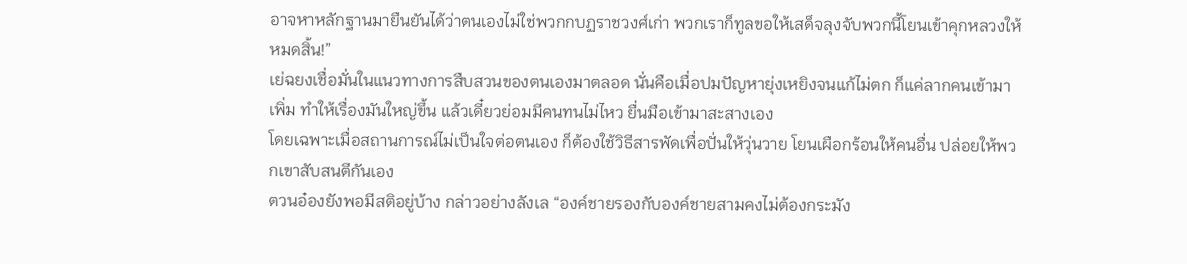อาจหาหลักฐานมายืนยันได้ว่าตนเองไม่ใช่พวกกบฏราชวงศ์เก่า พวกเราก็ทูลขอให้เสด็จลุงจับพวกนี้โยนเข้าคุกหลวงให้หมดสิ้น!”
เย่ฉยงเชื่อมั่นในแนวทางการสืบสวนของตนเองมาตลอด นั่นคือเมื่อปมปัญหายุ่งเหยิงจนแก้ไม่ตก ก็แค่ลากคนเข้ามาเพิ่ม ทำให้เรื่องมันใหญ่ขึ้น แล้วเดี๋ยวย่อมมีคนทนไม่ไหว ยื่นมือเข้ามาสะสางเอง
โดยเฉพาะเมื่อสถานการณ์ไม่เป็นใจต่อตนเอง ก็ต้องใช้วิธีสารพัดเพื่อปั่นให้วุ่นวาย โยนเผือกร้อนให้คนอื่น ปล่อยให้พวกเขาสับสนตีกันเอง
ตวนอ๋องยังพอมีสติอยู่บ้าง กล่าวอย่างลังเล “องค์ชายรองกับองค์ชายสามคงไม่ต้องกระมัง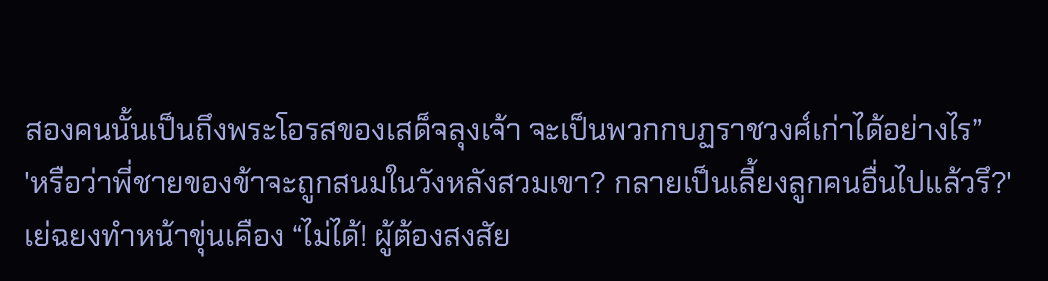สองคนนั้นเป็นถึงพระโอรสของเสด็จลุงเจ้า จะเป็นพวกกบฏราชวงศ์เก่าได้อย่างไร”
'หรือว่าพี่ชายของข้าจะถูกสนมในวังหลังสวมเขา? กลายเป็นเลี้ยงลูกคนอื่นไปแล้วรึ?'
เย่ฉยงทำหน้าขุ่นเคือง “ไม่ได้! ผู้ต้องสงสัย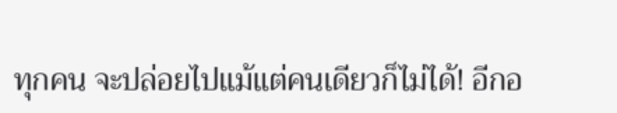ทุกคน จะปล่อยไปแม้แต่คนเดียวก็ไม่ได้! อีกอ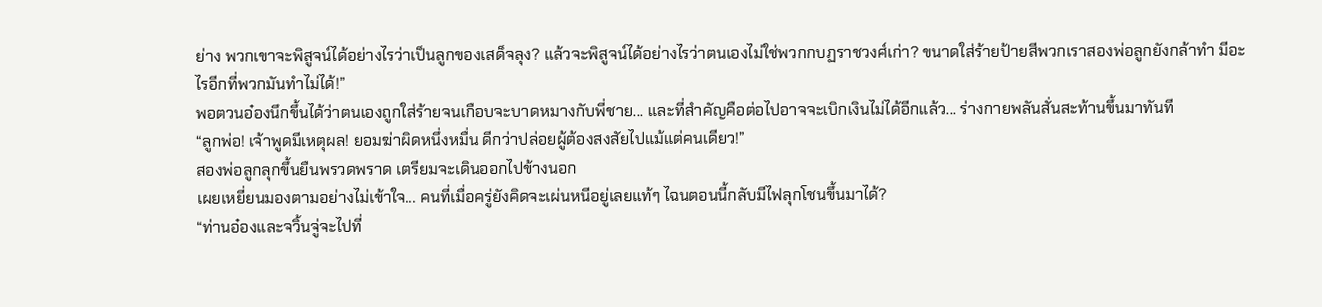ย่าง พวกเขาจะพิสูจน์ได้อย่างไรว่าเป็นลูกของเสด็จลุง? แล้วจะพิสูจน์ได้อย่างไรว่าตนเองไม่ใช่พวกกบฏราชวงศ์เก่า? ขนาดใส่ร้ายป้ายสีพวกเราสองพ่อลูกยังกล้าทำ มีอะไรอีกที่พวกมันทำไม่ได้!”
พอตวนอ๋องนึกขึ้นได้ว่าตนเองถูกใส่ร้ายจนเกือบจะบาดหมางกับพี่ชาย... และที่สำคัญคือต่อไปอาจจะเบิกเงินไม่ได้อีกแล้ว... ร่างกายพลันสั่นสะท้านขึ้นมาทันที
“ลูกพ่อ! เจ้าพูดมีเหตุผล! ยอมฆ่าผิดหนึ่งหมื่น ดีกว่าปล่อยผู้ต้องสงสัยไปแม้แต่คนเดียว!”
สองพ่อลูกลุกขึ้นยืนพรวดพราด เตรียมจะเดินออกไปข้างนอก
เผยเหยี่ยนมองตามอย่างไม่เข้าใจ... คนที่เมื่อครู่ยังคิดจะเผ่นหนีอยู่เลยแท้ๆ ไฉนตอนนี้กลับมีไฟลุกโชนขึ้นมาได้?
“ท่านอ๋องและจวิ้นจู่จะไปที่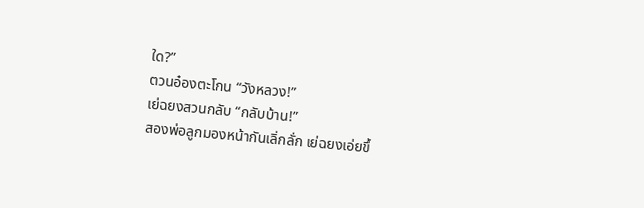ใด?”
ตวนอ๋องตะโกน “วังหลวง!”
เย่ฉยงสวนกลับ “กลับบ้าน!”
สองพ่อลูกมองหน้ากันเลิ่กลั่ก เย่ฉยงเอ่ยขึ้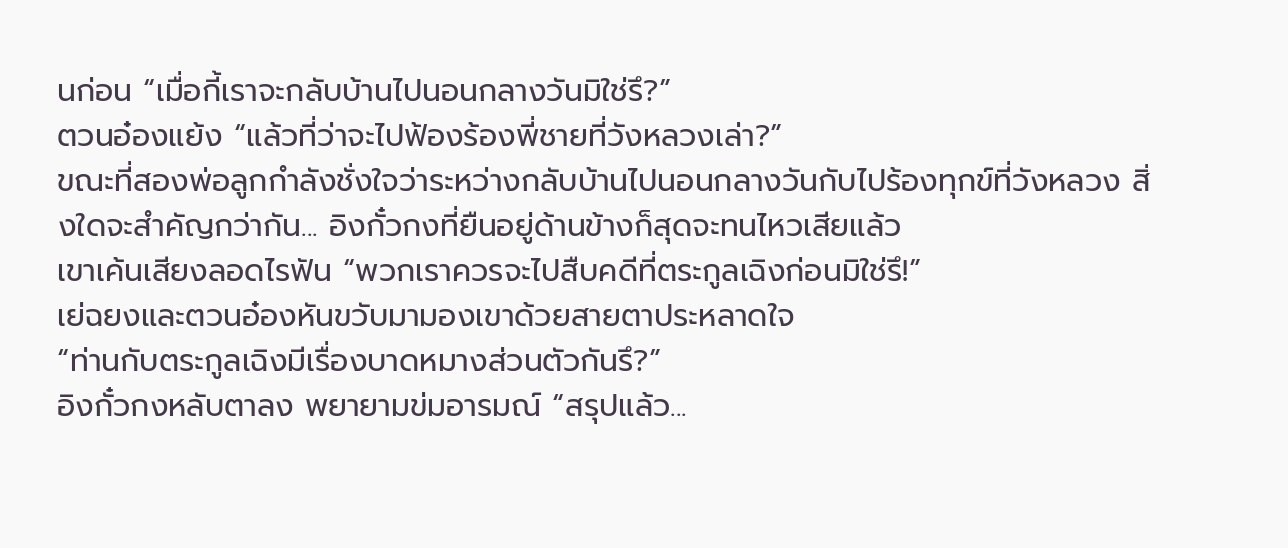นก่อน “เมื่อกี้เราจะกลับบ้านไปนอนกลางวันมิใช่รึ?”
ตวนอ๋องแย้ง “แล้วที่ว่าจะไปฟ้องร้องพี่ชายที่วังหลวงเล่า?”
ขณะที่สองพ่อลูกกำลังชั่งใจว่าระหว่างกลับบ้านไปนอนกลางวันกับไปร้องทุกข์ที่วังหลวง สิ่งใดจะสำคัญกว่ากัน... อิงกั๋วกงที่ยืนอยู่ด้านข้างก็สุดจะทนไหวเสียแล้ว
เขาเค้นเสียงลอดไรฟัน “พวกเราควรจะไปสืบคดีที่ตระกูลเฉิงก่อนมิใช่รึ!”
เย่ฉยงและตวนอ๋องหันขวับมามองเขาด้วยสายตาประหลาดใจ
“ท่านกับตระกูลเฉิงมีเรื่องบาดหมางส่วนตัวกันรึ?”
อิงกั๋วกงหลับตาลง พยายามข่มอารมณ์ “สรุปแล้ว...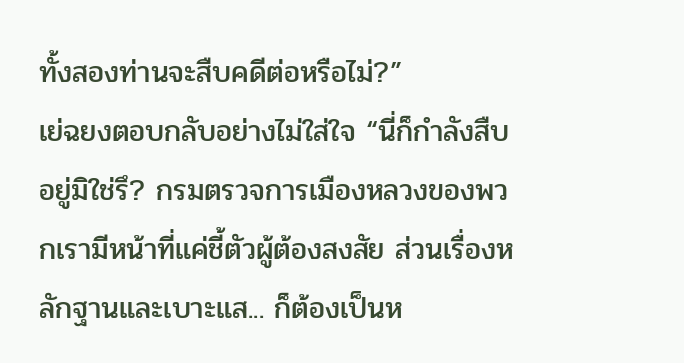ทั้งสองท่านจะสืบคดีต่อหรือไม่?”
เย่ฉยงตอบกลับอย่างไม่ใส่ใจ “นี่ก็กำลังสืบอยู่มิใช่รึ? กรมตรวจการเมืองหลวงของพวกเรามีหน้าที่แค่ชี้ตัวผู้ต้องสงสัย ส่วนเรื่องหลักฐานและเบาะแส... ก็ต้องเป็นห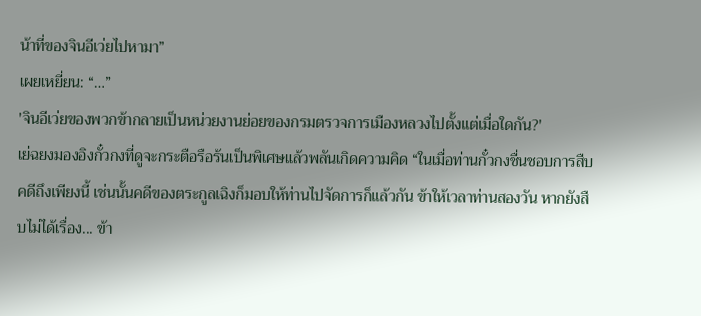น้าที่ของจินอีเว่ยไปหามา”
เผยเหยี่ยน: “…”
'จินอีเว่ยของพวกข้ากลายเป็นหน่วยงานย่อยของกรมตรวจการเมืองหลวงไปตั้งแต่เมื่อใดกัน?'
เย่ฉยงมองอิงกั๋วกงที่ดูจะกระตือรือร้นเป็นพิเศษแล้วพลันเกิดความคิด “ในเมื่อท่านกั๋วกงชื่นชอบการสืบคดีถึงเพียงนี้ เช่นนั้นคดีของตระกูลเฉิงก็มอบให้ท่านไปจัดการก็แล้วกัน ข้าให้เวลาท่านสองวัน หากยังสืบไม่ได้เรื่อง... ข้า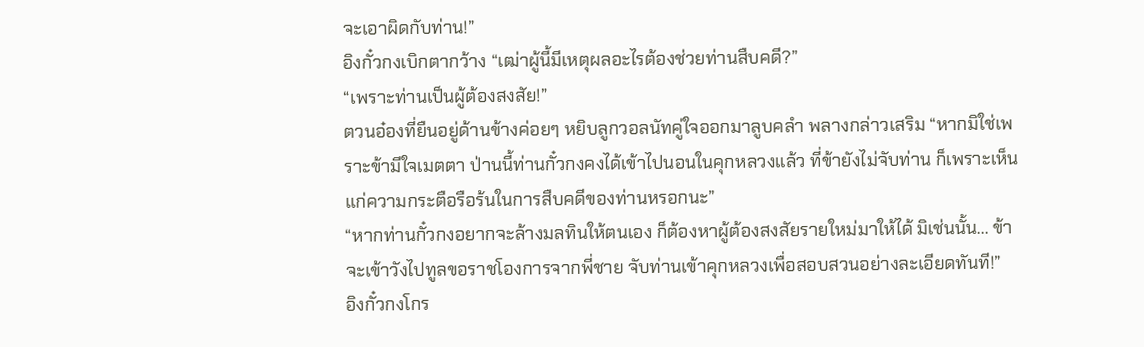จะเอาผิดกับท่าน!”
อิงกั๋วกงเบิกตากว้าง “เฒ่าผู้นี้มีเหตุผลอะไรต้องช่วยท่านสืบคดี?”
“เพราะท่านเป็นผู้ต้องสงสัย!”
ตวนอ๋องที่ยืนอยู่ด้านข้างค่อยๆ หยิบลูกวอลนัทคู่ใจออกมาลูบคลำ พลางกล่าวเสริม “หากมิใช่เพราะข้ามีใจเมตตา ป่านนี้ท่านกั๋วกงคงได้เข้าไปนอนในคุกหลวงแล้ว ที่ข้ายังไม่จับท่าน ก็เพราะเห็นแก่ความกระตือรือร้นในการสืบคดีของท่านหรอกนะ”
“หากท่านกั๋วกงอยากจะล้างมลทินให้ตนเอง ก็ต้องหาผู้ต้องสงสัยรายใหม่มาให้ได้ มิเช่นนั้น... ข้าจะเข้าวังไปทูลขอราชโองการจากพี่ชาย จับท่านเข้าคุกหลวงเพื่อสอบสวนอย่างละเอียดทันที!”
อิงกั๋วกงโกร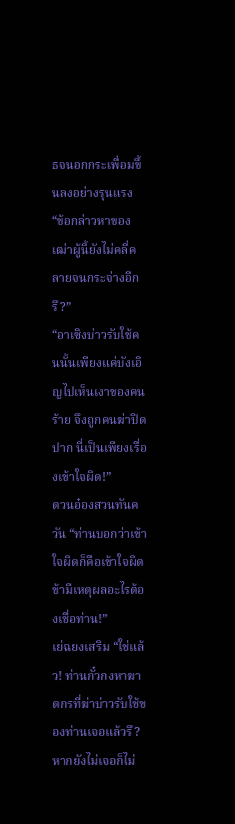ธจนอกกระเพื่อมขึ้นลงอย่างรุนแรง “ข้อกล่าวหาของเฒ่าผู้นี้ยังไม่คลี่คลายจนกระจ่างอีกรึ?”
“อาเซิงบ่าวรับใช้คนนั้นเพียงแค่บังเอิญไปเห็นเงาของคนร้าย จึงถูกคนฆ่าปิดปาก นี่เป็นเพียงเรื่องเข้าใจผิด!”
ตวนอ๋องสวนทันควัน “ท่านบอกว่าเข้าใจผิดก็คือเข้าใจผิด ข้ามีเหตุผลอะไรต้องเชื่อท่าน!”
เย่ฉยงเสริม “ใช่แล้ว! ท่านกั๋วกงหาฆาตกรที่ฆ่าบ่าวรับใช้ของท่านเจอแล้วรึ? หากยังไม่เจอก็ไม่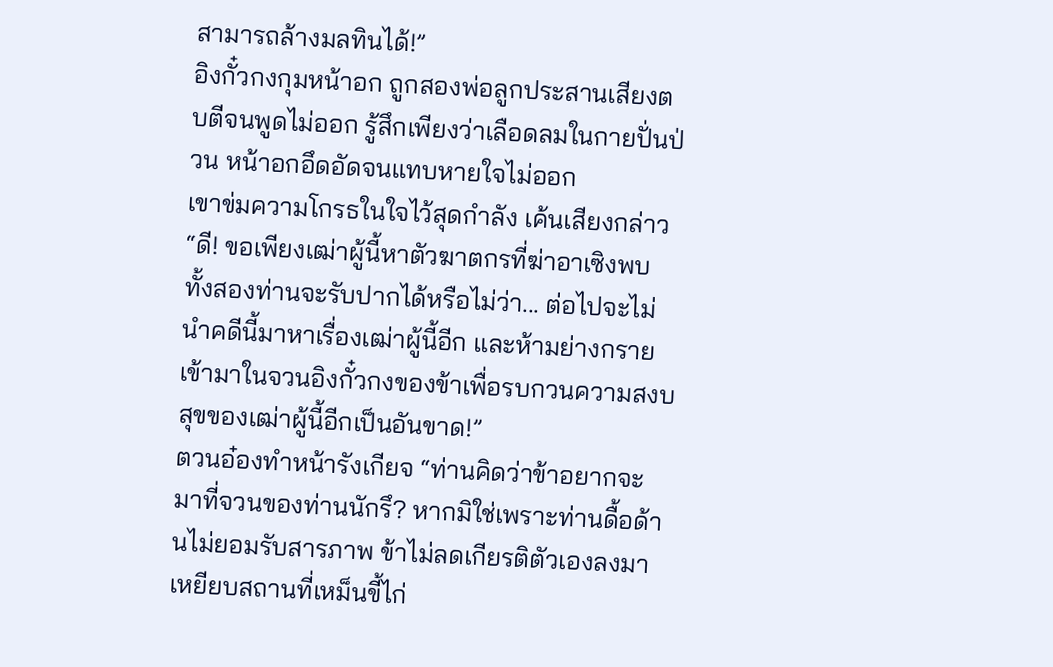สามารถล้างมลทินได้!”
อิงกั๋วกงกุมหน้าอก ถูกสองพ่อลูกประสานเสียงตบตีจนพูดไม่ออก รู้สึกเพียงว่าเลือดลมในกายปั่นป่วน หน้าอกอึดอัดจนแทบหายใจไม่ออก
เขาข่มความโกรธในใจไว้สุดกำลัง เค้นเสียงกล่าว “ดี! ขอเพียงเฒ่าผู้นี้หาตัวฆาตกรที่ฆ่าอาเซิงพบ ทั้งสองท่านจะรับปากได้หรือไม่ว่า... ต่อไปจะไม่นำคดีนี้มาหาเรื่องเฒ่าผู้นี้อีก และห้ามย่างกรายเข้ามาในจวนอิงกั๋วกงของข้าเพื่อรบกวนความสงบสุขของเฒ่าผู้นี้อีกเป็นอันขาด!”
ตวนอ๋องทำหน้ารังเกียจ “ท่านคิดว่าข้าอยากจะมาที่จวนของท่านนักรึ? หากมิใช่เพราะท่านดื้อด้านไม่ยอมรับสารภาพ ข้าไม่ลดเกียรติตัวเองลงมาเหยียบสถานที่เหม็นขี้ไก่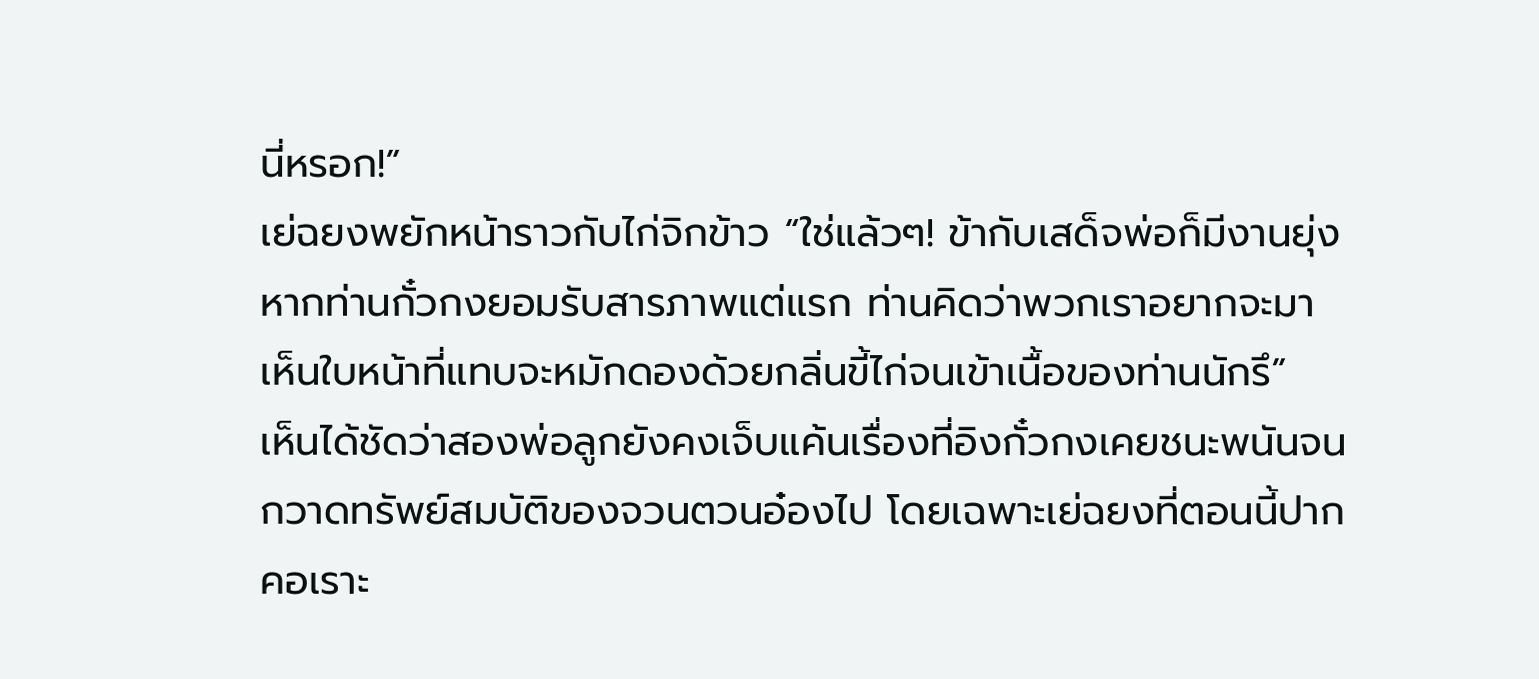นี่หรอก!”
เย่ฉยงพยักหน้าราวกับไก่จิกข้าว “ใช่แล้วๆ! ข้ากับเสด็จพ่อก็มีงานยุ่ง หากท่านกั๋วกงยอมรับสารภาพแต่แรก ท่านคิดว่าพวกเราอยากจะมาเห็นใบหน้าที่แทบจะหมักดองด้วยกลิ่นขี้ไก่จนเข้าเนื้อของท่านนักรึ”
เห็นได้ชัดว่าสองพ่อลูกยังคงเจ็บแค้นเรื่องที่อิงกั๋วกงเคยชนะพนันจนกวาดทรัพย์สมบัติของจวนตวนอ๋องไป โดยเฉพาะเย่ฉยงที่ตอนนี้ปากคอเราะ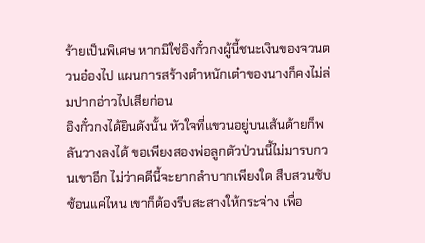ร้ายเป็นพิเศษ หากมิใช่อิงกั๋วกงผู้นี้ชนะเงินของจวนตวนอ๋องไป แผนการสร้างตำหนักเต๋าของนางก็คงไม่ล่มปากอ่าวไปเสียก่อน
อิงกั๋วกงได้ยินดังนั้น หัวใจที่แขวนอยู่บนเส้นด้ายก็พลันวางลงได้ ขอเพียงสองพ่อลูกตัวป่วนนี้ไม่มารบกวนเขาอีก ไม่ว่าคดีนี้จะยากลำบากเพียงใด สืบสวนซับซ้อนแค่ไหน เขาก็ต้องรีบสะสางให้กระจ่าง เพื่อ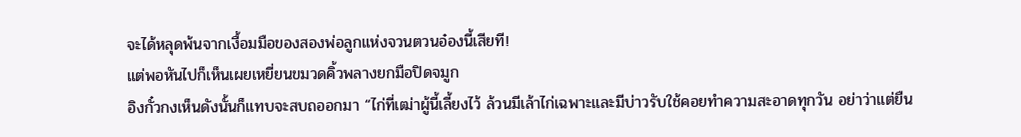จะได้หลุดพ้นจากเงื้อมมือของสองพ่อลูกแห่งจวนตวนอ๋องนี้เสียที!
แต่พอหันไปก็เห็นเผยเหยี่ยนขมวดคิ้วพลางยกมือปิดจมูก
อิงกั๋วกงเห็นดังนั้นก็แทบจะสบถออกมา “ไก่ที่เฒ่าผู้นี้เลี้ยงไว้ ล้วนมีเล้าไก่เฉพาะและมีบ่าวรับใช้คอยทำความสะอาดทุกวัน อย่าว่าแต่ยืน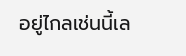อยู่ไกลเช่นนี้เล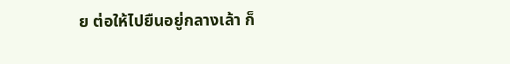ย ต่อให้ไปยืนอยู่กลางเล้า ก็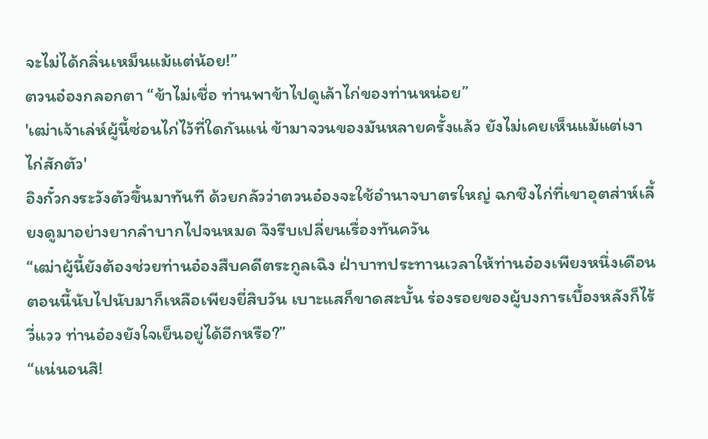จะไม่ได้กลิ่นเหม็นแม้แต่น้อย!”
ตวนอ๋องกลอกตา “ข้าไม่เชื่อ ท่านพาข้าไปดูเล้าไก่ของท่านหน่อย”
'เฒ่าเจ้าเล่ห์ผู้นี้ซ่อนไก่ไว้ที่ใดกันแน่ ข้ามาจวนของมันหลายครั้งแล้ว ยังไม่เคยเห็นแม้แต่เงาไก่สักตัว'
อิงกั๋วกงระวังตัวขึ้นมาทันที ด้วยกลัวว่าตวนอ๋องจะใช้อำนาจบาตรใหญ่ ฉกชิงไก่ที่เขาอุตส่าห์เลี้ยงดูมาอย่างยากลำบากไปจนหมด จึงรีบเปลี่ยนเรื่องทันควัน
“เฒ่าผู้นี้ยังต้องช่วยท่านอ๋องสืบคดีตระกูลเฉิง ฝ่าบาทประทานเวลาให้ท่านอ๋องเพียงหนึ่งเดือน ตอนนี้นับไปนับมาก็เหลือเพียงยี่สิบวัน เบาะแสก็ขาดสะบั้น ร่องรอยของผู้บงการเบื้องหลังก็ไร้วี่แวว ท่านอ๋องยังใจเย็นอยู่ได้อีกหรือ?”
“แน่นอนสิ!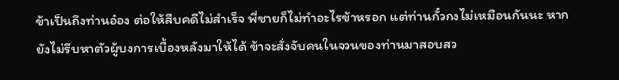ข้าเป็นถึงท่านอ๋อง ต่อให้สืบคดีไม่สำเร็จ พี่ชายก็ไม่ทำอะไรข้าหรอก แต่ท่านกั๋วกงไม่เหมือนกันนะ หากยังไม่รีบหาตัวผู้บงการเบื้องหลังมาให้ได้ ข้าจะสั่งจับคนในจวนของท่านมาสอบสว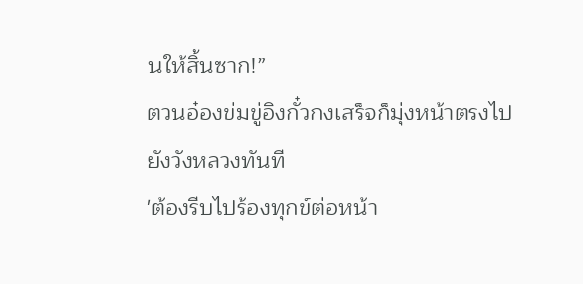นให้สิ้นซาก!”
ตวนอ๋องข่มขู่อิงกั๋วกงเสร็จก็มุ่งหน้าตรงไปยังวังหลวงทันที
'ต้องรีบไปร้องทุกข์ต่อหน้า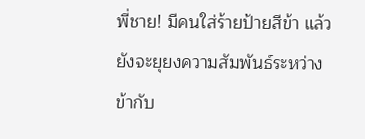พี่ชาย! มีคนใส่ร้ายป้ายสีข้า แล้วยังจะยุยงความสัมพันธ์ระหว่างข้ากับ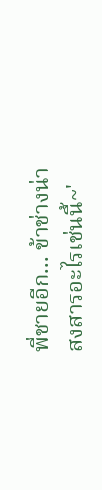พี่ชายอีก... ข้าช่างน่าสงสารอะไรเช่นนี้~'